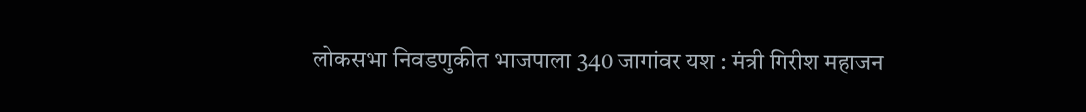लोकसभा निवडणुकीत भाजपाला 340 जागांवर यश : मंत्री गिरीश महाजन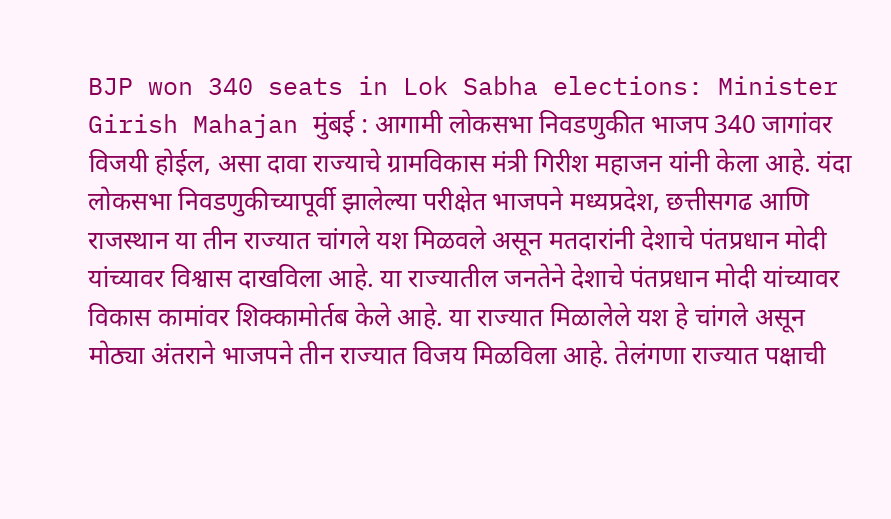BJP won 340 seats in Lok Sabha elections: Minister Girish Mahajan मुंबई : आगामी लोकसभा निवडणुकीत भाजप 340 जागांवर विजयी होईल, असा दावा राज्याचे ग्रामविकास मंत्री गिरीश महाजन यांनी केला आहे. यंदा लोकसभा निवडणुकीच्यापूर्वी झालेल्या परीक्षेत भाजपने मध्यप्रदेश, छत्तीसगढ आणि राजस्थान या तीन राज्यात चांगले यश मिळवले असून मतदारांनी देशाचे पंतप्रधान मोदी यांच्यावर विश्वास दाखविला आहे. या राज्यातील जनतेने देशाचे पंतप्रधान मोदी यांच्यावर विकास कामांवर शिक्कामोर्तब केले आहे. या राज्यात मिळालेले यश हे चांगले असून मोठ्या अंतराने भाजपने तीन राज्यात विजय मिळविला आहे. तेलंगणा राज्यात पक्षाची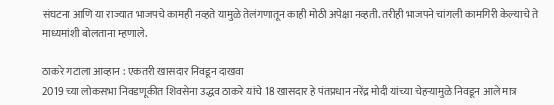संघटना आणि या राज्यात भाजपचे कामही नव्हते यामुळे तेलंगणातून काही मोठी अपेक्षा नव्हती. तरीही भाजपने चांगली कामगिरी केल्याचे ते माध्यमांशी बोलताना म्हणाले.

ठाकरे गटाला आव्हान : एकतरी खासदार निवडून दाखवा
2019 च्या लोकसभा निवडणूकीत शिवसेना उद्धव ठाकरे यांचे 18 खासदार हे पंतप्रधान नरेंद्र मोदी यांच्या चेहर्‍यामुळे निवडून आले मात्र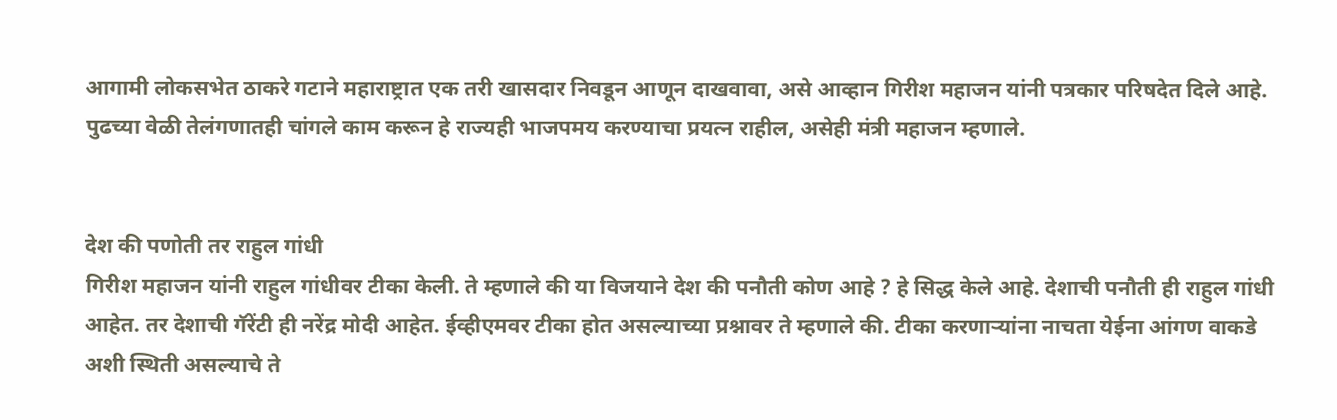आगामी लोकसभेत ठाकरे गटाने महाराष्ट्रात एक तरी खासदार निवडून आणून दाखवावा, असे आव्हान गिरीश महाजन यांनी पत्रकार परिषदेत दिले आहे. पुढच्या वेळी तेलंगणातही चांगले काम करून हे राज्यही भाजपमय करण्याचा प्रयत्न राहील, असेही मंत्री महाजन म्हणाले.


देश की पणोती तर राहुल गांधी
गिरीश महाजन यांनी राहुल गांधीवर टीका केली. ते म्हणाले की या विजयाने देश की पनौती कोण आहे ? हे सिद्ध केले आहे. देशाची पनौती ही राहुल गांधी आहेत. तर देशाची गॅरेंटी ही नरेंद्र मोदी आहेत. ईव्हीएमवर टीका होत असल्याच्या प्रश्नावर ते म्हणाले की. टीका करणार्‍यांना नाचता येईना आंगण वाकडे अशी स्थिती असल्याचे ते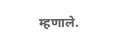म्हणाले.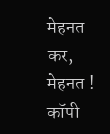मेहनत कर, मेहनत ! कॉपी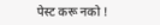पेस्ट करू नको !